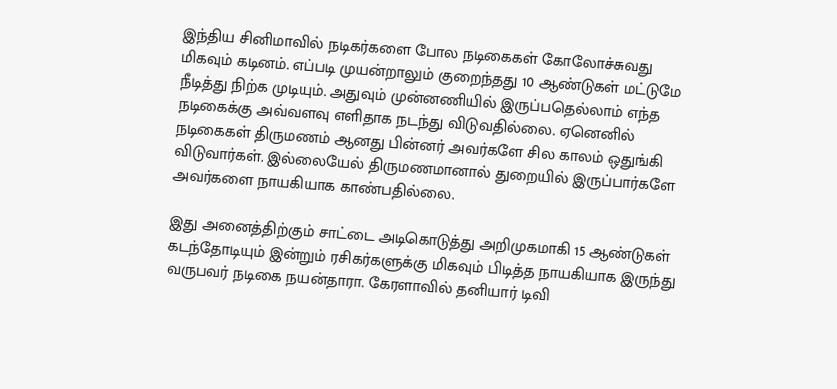இந்திய சினிமாவில் நடிகர்களை போல நடிகைகள் கோலோச்சுவது மிகவும் கடினம். எப்படி முயன்றாலும் குறைந்தது 10 ஆண்டுகள் மட்டுமே நீடித்து நிற்க முடியும். அதுவும் முன்னணியில் இருப்பதெல்லாம் எந்த நடிகைக்கு அவ்வளவு எளிதாக நடந்து விடுவதில்லை. ஏனெனில் நடிகைகள் திருமணம் ஆனது பின்னர் அவர்களே சில காலம் ஒதுங்கி விடுவார்கள். இல்லையேல் திருமணமானால் துறையில் இருப்பார்களே அவர்களை நாயகியாக காண்பதில்லை.

இது அனைத்திற்கும் சாட்டை அடிகொடுத்து அறிமுகமாகி 15 ஆண்டுகள் கடந்தோடியும் இன்றும் ரசிகர்களுக்கு மிகவும் பிடித்த நாயகியாக இருந்து வருபவர் நடிகை நயன்தாரா. கேரளாவில் தனியார் டிவி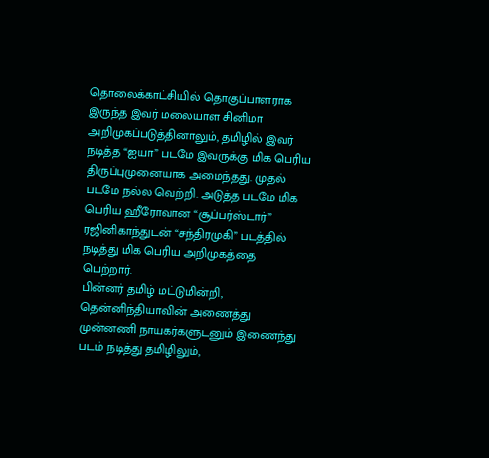தொலைக்காட்சியில் தொகுப்பாளராக இருந்த இவர் மலையாள சினிமா அறிமுகப்படுத்தினாலும், தமிழில் இவர் நடித்த “ஐயா” படமே இவருக்கு மிக பெரிய திருப்புமுனையாக அமைந்தது. முதல் படமே நல்ல வெற்றி. அடுத்த படமே மிக பெரிய ஹீரோவான “சூப்பர்ஸ்டார்” ரஜினிகாந்துடன் “சந்திரமுகி” படத்தில் நடித்து மிக பெரிய அறிமுகத்தை பெற்றார்.
பின்னர் தமிழ் மட்டுமின்றி, தென்னிந்தியாவின் அணைத்து முன்னணி நாயகர்களுடனும் இணைந்து படம் நடித்து தமிழிலும்,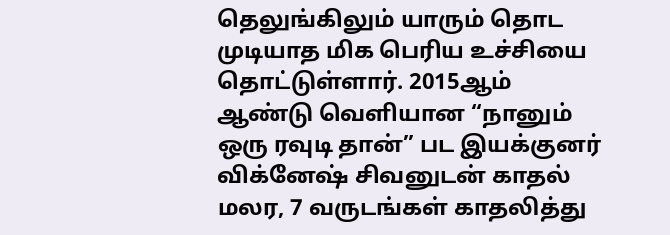தெலுங்கிலும் யாரும் தொட முடியாத மிக பெரிய உச்சியை தொட்டுள்ளார். 2015ஆம் ஆண்டு வெளியான “நானும் ஒரு ரவுடி தான்” பட இயக்குனர் விக்னேஷ் சிவனுடன் காதல் மலர, 7 வருடங்கள் காதலித்து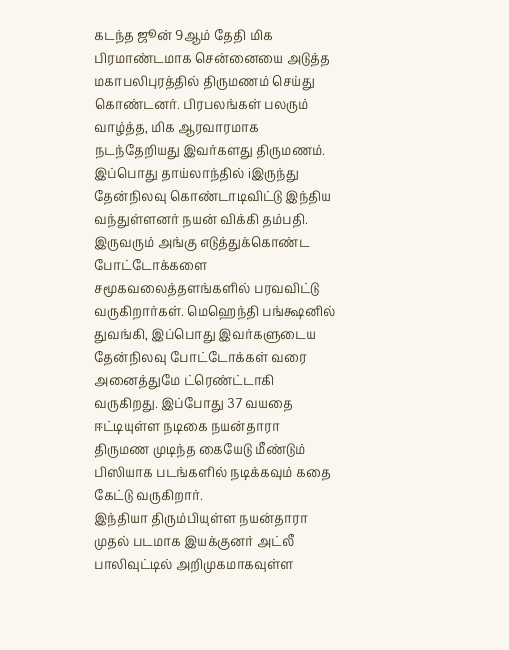கடந்த ஜூன் 9ஆம் தேதி மிக பிரமாண்டமாக சென்னையை அடுத்த மகாபலிபுரத்தில் திருமணம் செய்து கொண்டனர். பிரபலங்கள் பலரும் வாழ்த்த, மிக ஆரவாரமாக நடந்தேறியது இவர்களது திருமணம்.
இப்பொது தாய்லாந்தில் iஇருந்து தேன்நிலவு கொண்டாடிவிட்டு இந்திய வந்துள்ளனர் நயன் விக்கி தம்பதி. இருவரும் அங்கு எடுத்துக்கொண்ட போட்டோக்களை சமூகவலைத்தளங்களில் பரவவிட்டு வருகிறார்கள். மெஹெந்தி பங்க்ஷனில் துவங்கி, இப்பொது இவர்களுடைய தேன்நிலவு போட்டோக்கள் வரை அனைத்துமே ட்ரெண்ட்டாகி வருகிறது. இப்போது 37 வயதை ஈட்டியுள்ள நடிகை நயன்தாரா திருமண முடிந்த கையேடு மீண்டும் பிஸியாக படங்களில் நடிக்கவும் கதை கேட்டு வருகிறார்.
இந்தியா திரும்பியுள்ள நயன்தாரா முதல் படமாக இயக்குனர் அட்லீ பாலிவுட்டில் அறிமுகமாகவுள்ள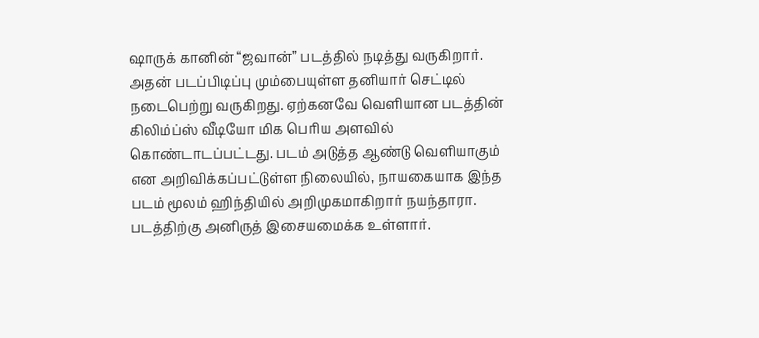ஷாருக் கானின் “ஜவான்” படத்தில் நடித்து வருகிறார். அதன் படப்பிடிப்பு மும்பையுள்ள தனியார் செட்டில் நடைபெற்று வருகிறது. ஏற்கனவே வெளியான படத்தின் கிலிம்ப்ஸ் வீடியோ மிக பெரிய அளவில் கொண்டாடப்பட்டது. படம் அடுத்த ஆண்டு வெளியாகும் என அறிவிக்கப்பட்டுள்ள நிலையில், நாயகையாக இந்த படம் மூலம் ஹிந்தியில் அறிமுகமாகிறார் நயந்தாரா. படத்திற்கு அனிருத் இசையமைக்க உள்ளார்.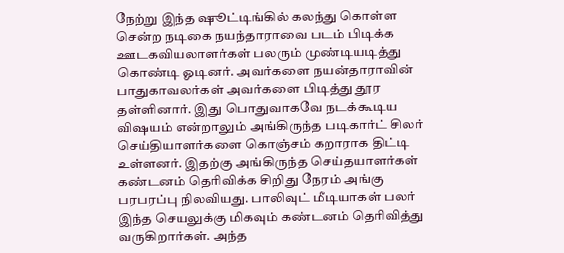நேற்று இந்த ஷூட்டிங்கில் கலந்து கொள்ள சென்ற நடிகை நயந்தாராவை படம் பிடிக்க ஊடகவியலாளர்கள் பலரும் முண்டியடித்து கொண்டி ஓடினர். அவர்களை நயன்தாராவின் பாதுகாவலர்கள் அவர்களை பிடித்து தூர தள்ளினார். இது பொதுவாகவே நடக்கூடிய விஷயம் என்றாலும் அங்கிருந்த படிகார்ட் சிலர் செய்தியாளர்களை கொஞ்சம் கறாராக திட்டி உள்ளனர். இதற்கு அங்கிருந்த செய்தயாளர்கள் கண்டனம் தெரிவிக்க சிறிது நேரம் அங்கு பரபரப்பு நிலவியது. பாலிவுட் மீடியாகள் பலர் இந்த செயலுக்கு மிகவும் கண்டனம் தெரிவித்து வருகிறார்கள். அந்த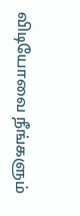விடியோவை நீங்களும்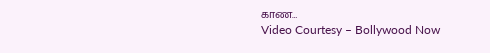காண…
Video Courtesy – Bollywood Now